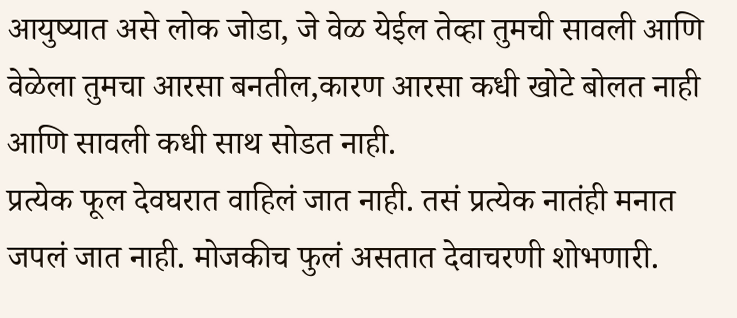आयुष्यात असे लोक जोडा, जे वेळ येईल तेव्हा तुमची सावली आणि वेळेला तुमचा आरसा बनतील,कारण आरसा कधी खोटे बोलत नाही आणि सावली कधी साथ सोडत नाही.
प्रत्येक फूल देवघरात वाहिलं जात नाही. तसं प्रत्येक नातंही मनात जपलं जात नाही. मोजकीच फुलं असतात देवाचरणी शोभणारी.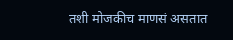तशी मोजकीच माणसं असतात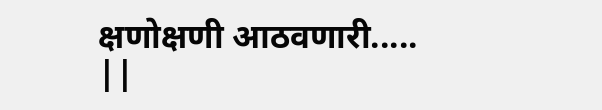क्षणोक्षणी आठवणारी.....
||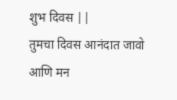शुभ दिवस ||
तुमचा दिवस आनंदात जावो आणि मन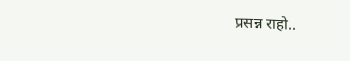प्रसन्न राहो..